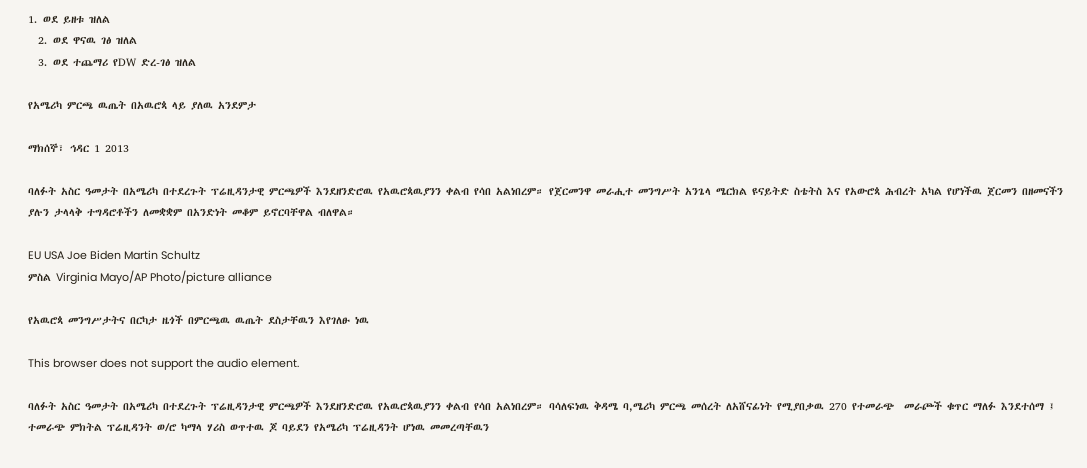1. ወደ ይዘቱ ዝለል
  2. ወደ ዋናዉ ገፅ ዝለል
  3. ወደ ተጨማሪ የDW ድረ-ገፅ ዝለል

የአሜሪካ ምርጫ ዉጤት በአዉሮጳ ላይ ያለዉ አንደምታ

ማክሰኞ፣ ኅዳር 1 2013

ባለፉት አስር ዓመታት በአሜሪካ በተደረጉት ፕሬዚዳንታዊ ምርጫዎች እንደዘንድሮዉ የአዉሮጳዉያንን ቀልብ የሳበ አልነበረም። የጀርመንዋ መራሒተ መንግሥት አንጌላ ሜርክል ዩናይትድ ስቴትስ እና የአውሮጳ ሕብረት አካል የሆነችዉ ጀርመን በዘመናችን ያሉን ታላላቅ ተግዳሮቶችን ለመቋቋም በአንድነት መቆም ይኖርባቸዋል ብለዋል።

EU USA Joe Biden Martin Schultz
ምስል Virginia Mayo/AP Photo/picture alliance

የአዉሮጳ መንግሥታትና በርካታ ዜጎች በምርጫዉ ዉጤት ደስታቸዉን እየገለፁ ነዉ

This browser does not support the audio element.

ባለፉት አስር ዓመታት በአሜሪካ በተደረጉት ፕሬዚዳንታዊ ምርጫዎች እንደዘንድሮዉ የአዉሮጳዉያንን ቀልብ የሳበ አልነበረም። ባሳለፍነዉ ቅዳሜ ባ,ሜሪካ ምርጫ መሰረት ለአሸናፊነት የሚያበቃዉ 270 የተመራጭ  መራጮች ቁጥር ማለፉ እንደተሰማ ፤ ተመራጭ ምክትል ፕሬዚዳንት ወ/ሮ ካማላ ሃሪስ ወጥተዉ ጆ ባይደን የአሜሪካ ፕሬዚዳንት ሆነዉ መመረጣቸዉን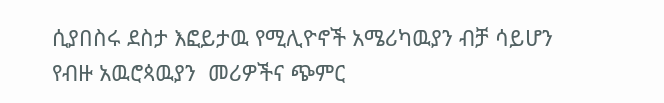ሲያበስሩ ደስታ እፎይታዉ የሚሊዮኖች አሜሪካዉያን ብቻ ሳይሆን የብዙ አዉሮጳዉያን  መሪዎችና ጭምር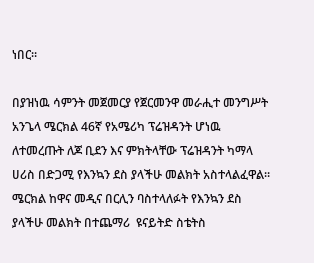ነበር።

በያዝነዉ ሳምንት መጀመርያ የጀርመንዋ መራሒተ መንግሥት አንጌላ ሜርክል 46ኛ የአሜሪካ ፕሬዝዳንት ሆነዉ ለተመረጡት ለጆ ቢደን እና ምክትላቸው ፕሬዝዳንት ካማላ ሀሪስ በድጋሚ የእንኳን ደስ ያላችሁ መልክት አስተላልፈዋል። ሜርክል ከዋና መዲና በርሊን ባስተላለፉት የእንኳን ደስ ያላችሁ መልክት በተጨማሪ  ዩናይትድ ስቴትስ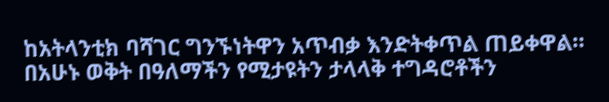ከአትላንቲክ ባሻገር ግንኙነትዋን አጥብቃ እንድትቀጥል ጠይቀዋል። በአሁኑ ወቅት በዓለማችን የሚታዩትን ታላላቅ ተግዳሮቶችን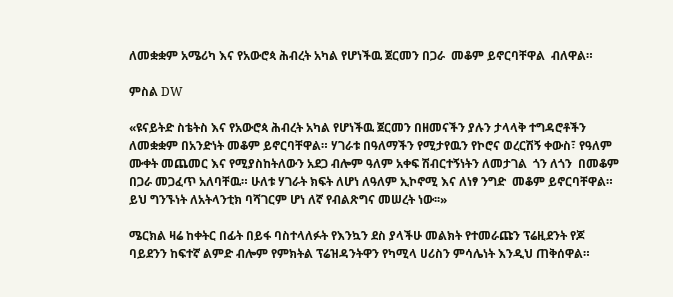ለመቋቋም አሜሪካ እና የአውሮጳ ሕብረት አካል የሆነችዉ ጀርመን በጋራ  መቆም ይኖርባቸዋል  ብለዋል።

ምስል DW

«ዩናይትድ ስቴትስ እና የአውሮጳ ሕብረት አካል የሆነችዉ ጀርመን በዘመናችን ያሉን ታላላቅ ተግዳሮቶችን ለመቋቋም በአንድነት መቆም ይኖርባቸዋል። ሃገራቱ በዓለማችን የሚታየዉን የኮሮና ወረርሽኝ ቀውስ፣ የዓለም ሙቀት መጨመር እና የሚያስከትለውን አደጋ ብሎም ዓለም አቀፍ ሽብርተኝነትን ለመታገል  ጎን ለጎን  በመቆም በጋራ መጋፈጥ አለባቸዉ። ሁለቱ ሃገራት ክፍት ለሆነ ለዓለም ኢኮኖሚ እና ለነፃ ንግድ  መቆም ይኖርባቸዋል። ይህ ግንኙነት ለአትላንቲክ ባሻገርም ሆነ ለኛ የብልጽግና መሠረት ነው፡፡»

ሜርክል ዛሬ ከቀትር በፊት በይፋ ባስተላለፉት የእንኳን ደስ ያላችሁ መልክት የተመራጩን ፕሬዚደንት የጆ ባይደንን ከፍተኛ ልምድ ብሎም የምክትል ፕሬዝዳንትዋን የካሚላ ሀሪስን ምሳሌነት እንዲህ ጠቅሰዋል።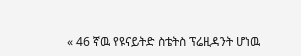« 46 ኛዉ የዩናይትድ ስቴትስ ፕሬዚዳንት ሆነዉ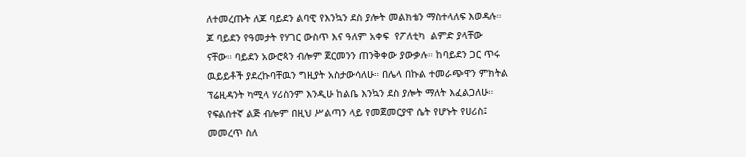ለተመረጡት ለጆ ባይደን ልባዊ የእንኳን ደስ ያሎት መልክቴን ማስተላለፍ እወዳሉ።  ጆ ባይደን የዓመታት የሃገር ውስጥ እና ዓለም አቀፍ  የፖለቲካ  ልምድ ያላቸው ናቸው። ባይደን አውሮጳን ብሎም ጀርመንን ጠንቅቀው ያውቃሉ። ከባይደን ጋር ጥሩ ዉይይቶች ያደረኩባቸዉን ግዚያት አስታውሳለሁ። በሌላ በኩል ተመራጭዋን ምክትል ፕሬዚዳንት ካሚላ ሃሪስንም እንዲሁ ከልቤ እንኳን ደስ ያሎት ማለት እፈልጋለሁ። የፍልሰተኛ ልጅ ብሎም በዚህ ሥልጣን ላይ የመጀመርያዋ ሴት የሆኑት የሀሪስ፤ መመረጥ ስለ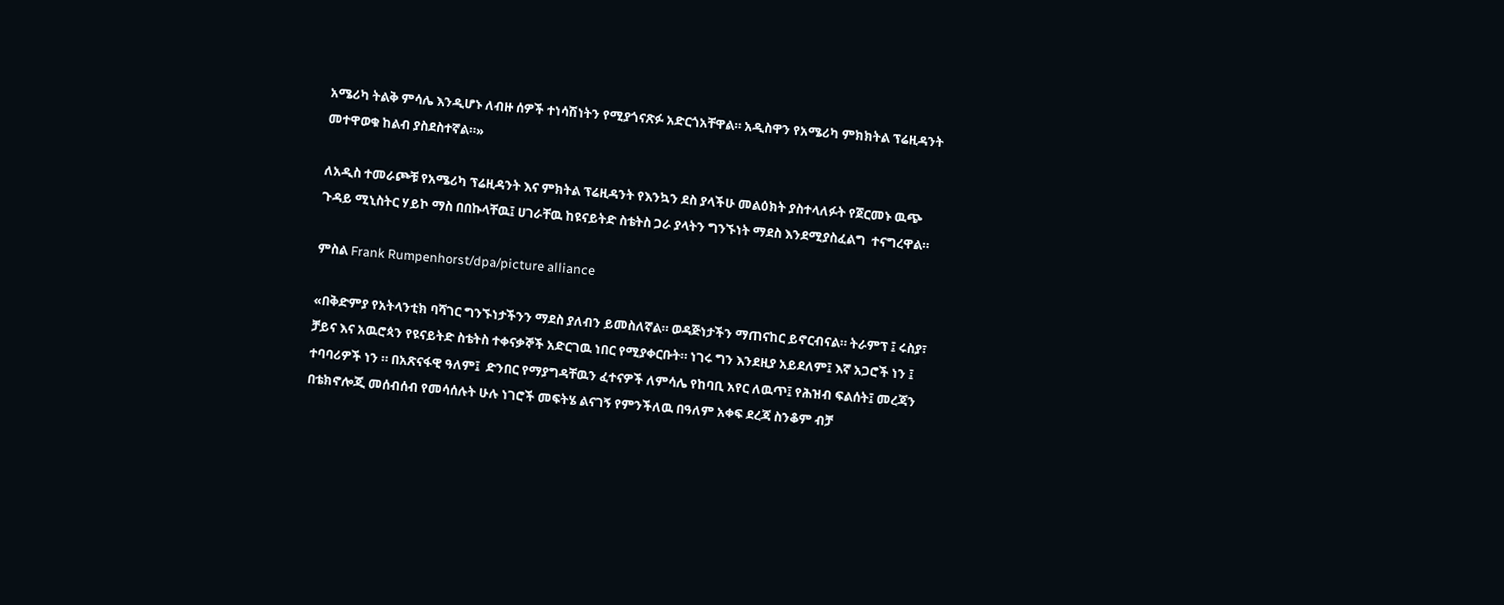አሜሪካ ትልቅ ምሳሌ እንዲሆኑ ለብዙ ሰዎች ተነሳሽነትን የሚያጎናጽፉ አድርጎአቸዋል። አዲስዋን የአሜሪካ ምክክትል ፕሬዚዳንት መተዋወቁ ከልብ ያስደስተኛል።»

ለአዲስ ተመራጮቹ የአሜሪካ ፕሬዚዳንት እና ምክትል ፕሬዚዳንት የእንኳን ደስ ያላችሁ መልዕክት ያስተላለፉት የጀርመኑ ዉጭ ጉዳይ ሚኒስትር ሃይኮ ማስ በበኩላቸዉ፤ ሀገራቸዉ ከዩናይትድ ስቴትስ ጋራ ያላትን ግንኙነት ማደስ እንደሚያስፈልግ  ተናግረዋል።

ምስል Frank Rumpenhorst/dpa/picture alliance

«በቅድምያ የአትላንቲክ ባሻገር ግንኙነታችንን ማደስ ያለብን ይመስለኛል። ወዳጅነታችን ማጠናከር ይኖርብናል። ትራምፕ ፤ ሩስያ፣ ቻይና እና አዉሮጳን የዩናይትድ ስቴትስ ተቀናቃኞች አድርገዉ ነበር የሚያቀርቡት። ነገሩ ግን እንደዚያ አይደለም፤ እኛ አጋሮች ነን ፤ ተባባሪዎች ነን ። በአጽናፋዊ ዓለም፤  ድንበር የማያግዳቸዉን ፈተናዎች ለምሳሌ የከባቢ አየር ለዉጥ፤ የሕዝብ ፍልሰት፤ መረጃን በቴክኖሎጂ መሰብሰብ የመሳሰሉት ሁሉ ነገሮች መፍትሄ ልናገኝ የምንችለዉ በዓለም አቀፍ ደረጃ ስንቆም ብቻ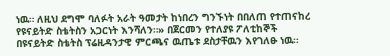ነዉ። ለዚህ ደግሞ ባለፉት አራት ዓመታት ከነበረን ግንኙነት በበለጠ የተጠናከረ የዩናይትድ ስቴትስን አጋርነት እንሻለን።» በጀርመን የተለያዩ ፖለቲከኞች በዩናይትድ ስቴትስ ፕሬዚዳንታዊ ምርጫና ዉጤቱ ደስታቸዉን እየገለፁ ነዉ።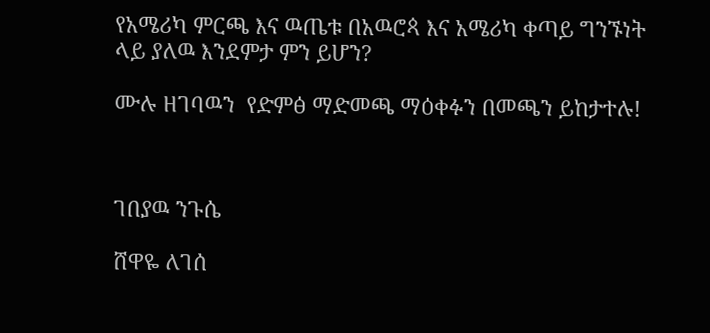የአሜሪካ ምርጫ እና ዉጤቱ በአዉሮጳ እና አሜሪካ ቀጣይ ግንኙነት ላይ ያለዉ እንደምታ ምን ይሆን?

ሙሉ ዘገባዉን  የድምፅ ማድመጫ ማዕቀፉን በመጫን ይከታተሉ!



ገበያዉ ንጉሴ

ሸዋዬ ለገሰ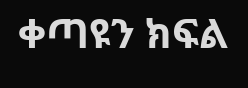ቀጣዩን ክፍል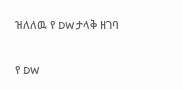ዝለለዉ የ DW ታላቅ ዘገባ

የ DW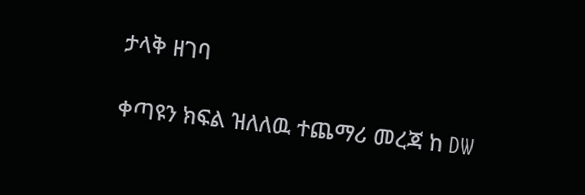ታላቅ ዘገባ

ቀጣዩን ክፍል ዝለለዉ ተጨማሪ መረጃ ከ DW